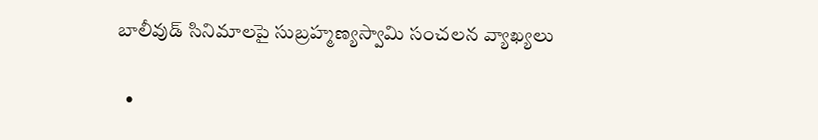బాలీవుడ్ సినిమాలపై సుబ్రహ్మణ్యస్వామి సంచలన వ్యాఖ్యలు

  •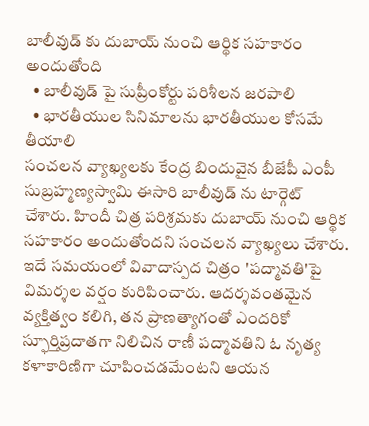బాలీవుడ్ కు దుబాయ్ నుంచి ఆర్థిక సహకారం అందుతోంది
  • బాలీవుడ్ పై సుప్రీంకోర్టు పరిశీలన జరపాలి
  • భారతీయుల సినిమాలను భారతీయుల కోసమే తీయాలి
సంచలన వ్యాఖ్యలకు కేంద్ర బిందువైన బీజేపీ ఎంపీ సుబ్రహ్మణ్యస్వామి ఈసారి బాలీవుడ్ ను టార్గెట్ చేశారు. హిందీ చిత్ర పరిశ్రమకు దుబాయ్ నుంచి ఆర్థిక సహకారం అందుతోందని సంచలన వ్యాఖ్యలు చేశారు. ఇదే సమయంలో వివాదాస్పద చిత్రం 'పద్మావతి'పై విమర్శల వర్షం కురిపించారు. ఆదర్శవంతమైన వ్యక్తిత్వం కలిగి, తన ప్రాణత్యాగంతో ఎందరికో స్ఫూర్తిప్రదాతగా నిలిచిన రాణీ పద్మావతిని ఓ నృత్య కళాకారిణిగా చూపించడమేంటని ఆయన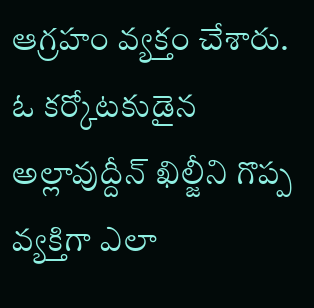ఆగ్రహం వ్యక్తం చేశారు. ఓ కర్కోటకుడైన అల్లావుద్దీన్ ఖిల్జీని గొప్ప వ్యక్తిగా ఎలా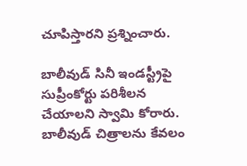చూపిస్తారని ప్రశ్నించారు.

బాలీవుడ్ సినీ ఇండస్ట్రీపై సుప్రీంకోర్టు పరిశీలన చేయాలని స్వామి కోరారు. బాలీవుడ్ చిత్రాలను కేవలం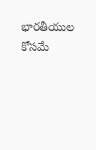భారతీయుల కోసమే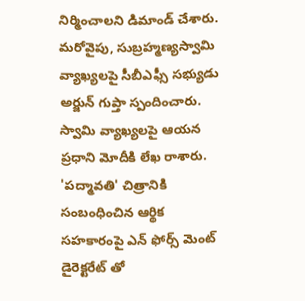నిర్మించాలని డిమాండ్ చేశారు. మరోవైపు, సుబ్రహ్మణ్యస్వామి వ్యాఖ్యలపై సీబీఎఫ్సీ సభ్యుడు అర్జున్ గుప్తా స్పందించారు. స్వామి వ్యాఖ్యలపై ఆయన ప్రధాని మోదీకి లేఖ రాశారు. 'పద్మావతి' చిత్రానికి సంబంధించిన ఆర్థిక సహకారంపై ఎన్ ఫోర్స్ మెంట్ డైరెక్టరేట్ తో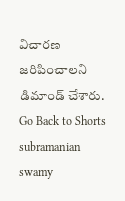విచారణ జరిపించాలని డిమాండ్ చేశారు.
Go Back to Shorts
subramanian swamy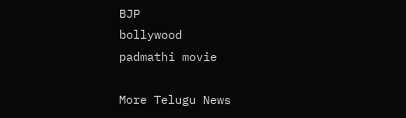BJP
bollywood
padmathi movie

More Telugu News